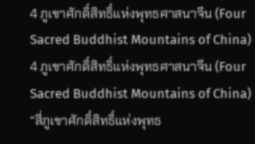4 ภูเขาศักดิ์สิทธิ์แห่งพุทธศาสนาจีน (Four Sacred Buddhist Mountains of China)
4 ภูเขาศักดิ์สิทธิ์แห่งพุทธศาสนาจีน (Four Sacred Buddhist Mountains of China)
“สี่ภูเขาศักดิ์สิทธิ์แห่งพุทธ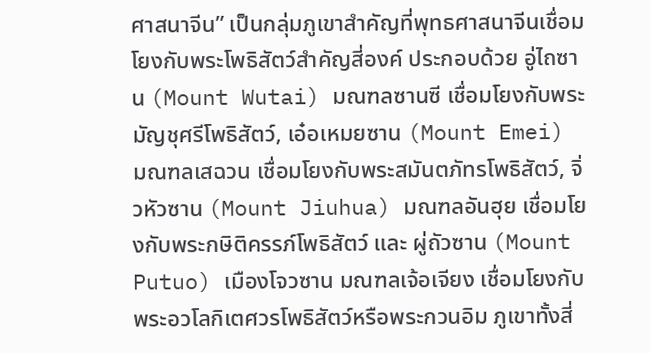ศาสนาจีน” เป็นกลุ่มภูเขาสำคัญที่พุทธศาสนาจีนเชื่อมโยงกับพระโพธิสัตว์สำคัญสี่องค์ ประกอบด้วย อู่ไถซาน (Mount Wutai) มณฑลซานซี เชื่อมโยงกับพระมัญชุศรีโพธิสัตว์, เอ๋อเหมยซาน (Mount Emei) มณฑลเสฉวน เชื่อมโยงกับพระสมันตภัทรโพธิสัตว์, จิ่วหัวซาน (Mount Jiuhua) มณฑลอันฮุย เชื่อมโยงกับพระกษิติครรภ์โพธิสัตว์ และ ผู่ถัวซาน (Mount Putuo) เมืองโจวซาน มณฑลเจ้อเจียง เชื่อมโยงกับพระอวโลกิเตศวรโพธิสัตว์หรือพระกวนอิม ภูเขาทั้งสี่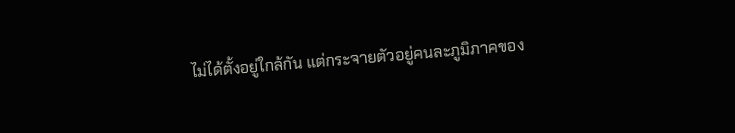ไม่ได้ตั้งอยู่ใกล้กัน แต่กระจายตัวอยู่คนละภูมิภาคของ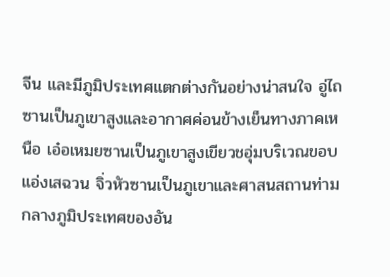จีน และมีภูมิประเทศแตกต่างกันอย่างน่าสนใจ อู่ไถซานเป็นภูเขาสูงและอากาศค่อนข้างเย็นทางภาคเหนือ เอ๋อเหมยซานเป็นภูเขาสูงเขียวชอุ่มบริเวณขอบแอ่งเสฉวน จิ่วหัวซานเป็นภูเขาและศาสนสถานท่ามกลางภูมิประเทศของอัน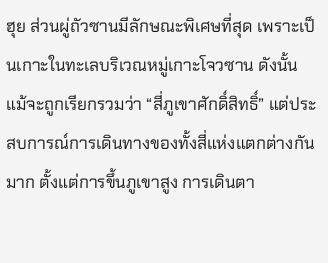ฮุย ส่วนผู่ถัวซานมีลักษณะพิเศษที่สุด เพราะเป็นเกาะในทะเลบริเวณหมู่เกาะโจวซาน ดังนั้น แม้จะถูกเรียกรวมว่า “สี่ภูเขาศักดิ์สิทธิ์” แต่ประสบการณ์การเดินทางของทั้งสี่แห่งแตกต่างกันมาก ตั้งแต่การขึ้นภูเขาสูง การเดินตา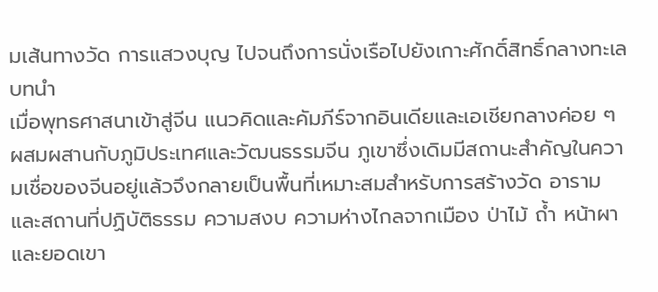มเส้นทางวัด การแสวงบุญ ไปจนถึงการนั่งเรือไปยังเกาะศักดิ์สิทธิ์กลางทะเล
บทนำ
เมื่อพุทธศาสนาเข้าสู่จีน แนวคิดและคัมภีร์จากอินเดียและเอเชียกลางค่อย ๆ ผสมผสานกับภูมิประเทศและวัฒนธรรมจีน ภูเขาซึ่งเดิมมีสถานะสำคัญในความเชื่อของจีนอยู่แล้วจึงกลายเป็นพื้นที่เหมาะสมสำหรับการสร้างวัด อาราม และสถานที่ปฏิบัติธรรม ความสงบ ความห่างไกลจากเมือง ป่าไม้ ถ้ำ หน้าผา และยอดเขา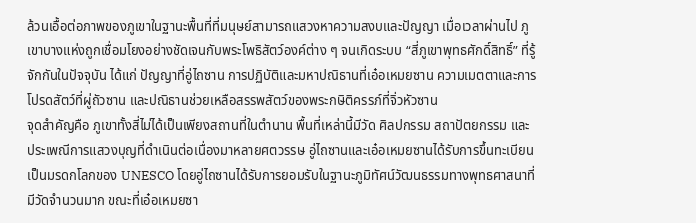ล้วนเอื้อต่อภาพของภูเขาในฐานะพื้นที่ที่มนุษย์สามารถแสวงหาความสงบและปัญญา เมื่อเวลาผ่านไป ภูเขาบางแห่งถูกเชื่อมโยงอย่างชัดเจนกับพระโพธิสัตว์องค์ต่าง ๆ จนเกิดระบบ “สี่ภูเขาพุทธศักดิ์สิทธิ์” ที่รู้จักกันในปัจจุบัน ได้แก่ ปัญญาที่อู่ไถซาน การปฏิบัติและมหาปณิธานที่เอ๋อเหมยซาน ความเมตตาและการโปรดสัตว์ที่ผู่ถัวซาน และปณิธานช่วยเหลือสรรพสัตว์ของพระกษิติครรภ์ที่จิ่วหัวซาน
จุดสำคัญคือ ภูเขาทั้งสี่ไม่ได้เป็นเพียงสถานที่ในตำนาน พื้นที่เหล่านี้มีวัด ศิลปกรรม สถาปัตยกรรม และประเพณีการแสวงบุญที่ดำเนินต่อเนื่องมาหลายศตวรรษ อู่ไถซานและเอ๋อเหมยซานได้รับการขึ้นทะเบียนเป็นมรดกโลกของ UNESCO โดยอู่ไถซานได้รับการยอมรับในฐานะภูมิทัศน์วัฒนธรรมทางพุทธศาสนาที่มีวัดจำนวนมาก ขณะที่เอ๋อเหมยซา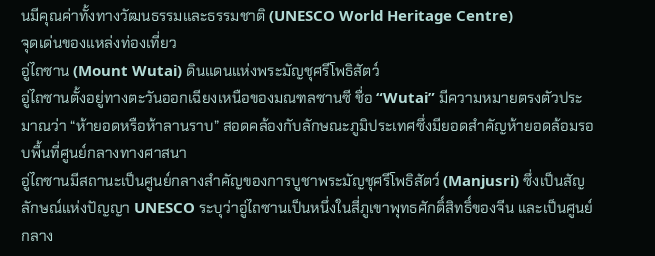นมีคุณค่าทั้งทางวัฒนธรรมและธรรมชาติ (UNESCO World Heritage Centre)
จุดเด่นของแหล่งท่องเที่ยว
อู่ไถซาน (Mount Wutai) ดินแดนแห่งพระมัญชุศรีโพธิสัตว์
อู่ไถซานตั้งอยู่ทางตะวันออกเฉียงเหนือของมณฑลซานซี ชื่อ “Wutai” มีความหมายตรงตัวประมาณว่า “ห้ายอดหรือห้าลานราบ” สอดคล้องกับลักษณะภูมิประเทศซึ่งมียอดสำคัญห้ายอดล้อมรอบพื้นที่ศูนย์กลางทางศาสนา
อู่ไถซานมีสถานะเป็นศูนย์กลางสำคัญของการบูชาพระมัญชุศรีโพธิสัตว์ (Manjusri) ซึ่งเป็นสัญลักษณ์แห่งปัญญา UNESCO ระบุว่าอู่ไถซานเป็นหนึ่งในสี่ภูเขาพุทธศักดิ์สิทธิ์ของจีน และเป็นศูนย์กลาง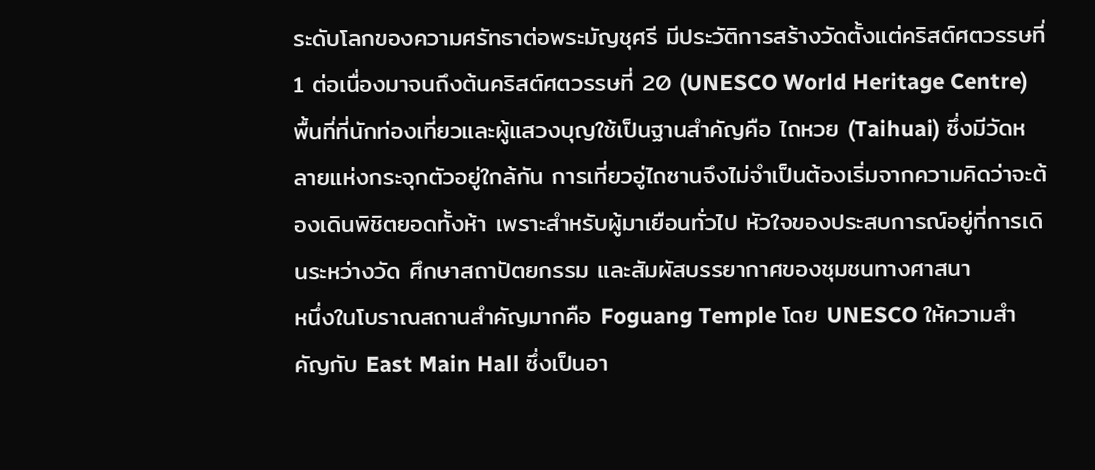ระดับโลกของความศรัทธาต่อพระมัญชุศรี มีประวัติการสร้างวัดตั้งแต่คริสต์ศตวรรษที่ 1 ต่อเนื่องมาจนถึงต้นคริสต์ศตวรรษที่ 20 (UNESCO World Heritage Centre)
พื้นที่ที่นักท่องเที่ยวและผู้แสวงบุญใช้เป็นฐานสำคัญคือ ไถหวย (Taihuai) ซึ่งมีวัดหลายแห่งกระจุกตัวอยู่ใกล้กัน การเที่ยวอู่ไถซานจึงไม่จำเป็นต้องเริ่มจากความคิดว่าจะต้องเดินพิชิตยอดทั้งห้า เพราะสำหรับผู้มาเยือนทั่วไป หัวใจของประสบการณ์อยู่ที่การเดินระหว่างวัด ศึกษาสถาปัตยกรรม และสัมผัสบรรยากาศของชุมชนทางศาสนา
หนึ่งในโบราณสถานสำคัญมากคือ Foguang Temple โดย UNESCO ให้ความสำคัญกับ East Main Hall ซึ่งเป็นอา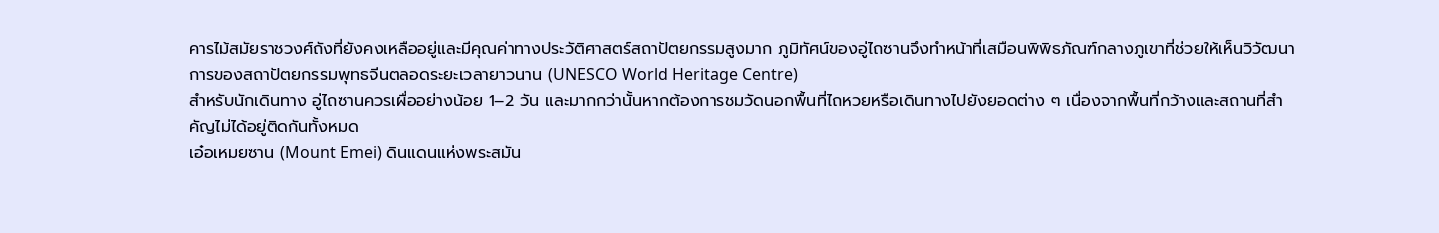คารไม้สมัยราชวงศ์ถังที่ยังคงเหลืออยู่และมีคุณค่าทางประวัติศาสตร์สถาปัตยกรรมสูงมาก ภูมิทัศน์ของอู่ไถซานจึงทำหน้าที่เสมือนพิพิธภัณฑ์กลางภูเขาที่ช่วยให้เห็นวิวัฒนาการของสถาปัตยกรรมพุทธจีนตลอดระยะเวลายาวนาน (UNESCO World Heritage Centre)
สำหรับนักเดินทาง อู่ไถซานควรเผื่ออย่างน้อย 1–2 วัน และมากกว่านั้นหากต้องการชมวัดนอกพื้นที่ไถหวยหรือเดินทางไปยังยอดต่าง ๆ เนื่องจากพื้นที่กว้างและสถานที่สำคัญไม่ได้อยู่ติดกันทั้งหมด
เอ๋อเหมยซาน (Mount Emei) ดินแดนแห่งพระสมัน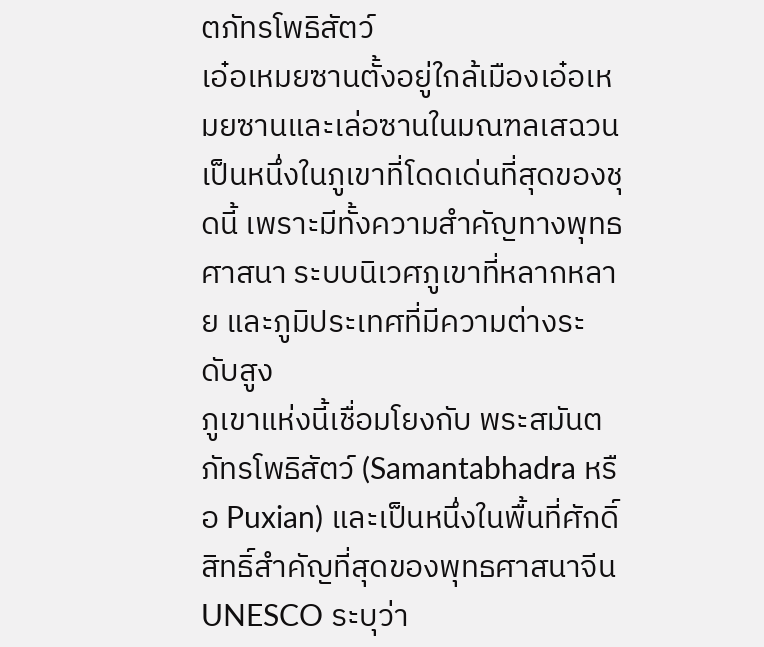ตภัทรโพธิสัตว์
เอ๋อเหมยซานตั้งอยู่ใกล้เมืองเอ๋อเหมยซานและเล่อซานในมณฑลเสฉวน เป็นหนึ่งในภูเขาที่โดดเด่นที่สุดของชุดนี้ เพราะมีทั้งความสำคัญทางพุทธศาสนา ระบบนิเวศภูเขาที่หลากหลาย และภูมิประเทศที่มีความต่างระดับสูง
ภูเขาแห่งนี้เชื่อมโยงกับ พระสมันตภัทรโพธิสัตว์ (Samantabhadra หรือ Puxian) และเป็นหนึ่งในพื้นที่ศักดิ์สิทธิ์สำคัญที่สุดของพุทธศาสนาจีน UNESCO ระบุว่า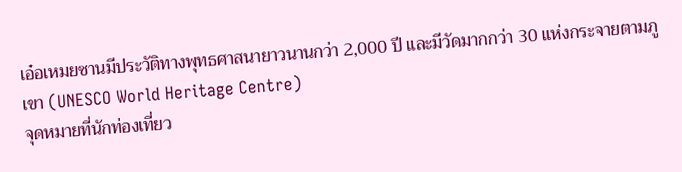เอ๋อเหมยซานมีประวัติทางพุทธศาสนายาวนานกว่า 2,000 ปี และมีวัดมากกว่า 30 แห่งกระจายตามภูเขา (UNESCO World Heritage Centre)
จุดหมายที่นักท่องเที่ยว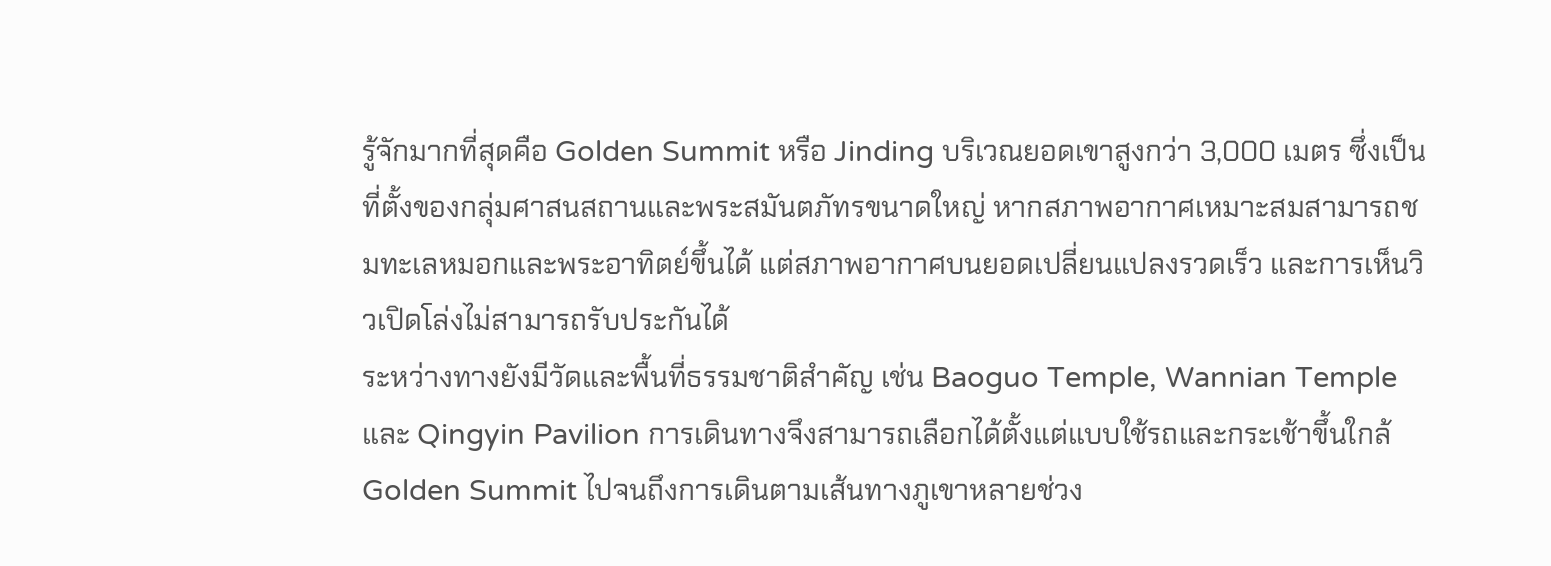รู้จักมากที่สุดคือ Golden Summit หรือ Jinding บริเวณยอดเขาสูงกว่า 3,000 เมตร ซึ่งเป็นที่ตั้งของกลุ่มศาสนสถานและพระสมันตภัทรขนาดใหญ่ หากสภาพอากาศเหมาะสมสามารถชมทะเลหมอกและพระอาทิตย์ขึ้นได้ แต่สภาพอากาศบนยอดเปลี่ยนแปลงรวดเร็ว และการเห็นวิวเปิดโล่งไม่สามารถรับประกันได้
ระหว่างทางยังมีวัดและพื้นที่ธรรมชาติสำคัญ เช่น Baoguo Temple, Wannian Temple และ Qingyin Pavilion การเดินทางจึงสามารถเลือกได้ตั้งแต่แบบใช้รถและกระเช้าขึ้นใกล้ Golden Summit ไปจนถึงการเดินตามเส้นทางภูเขาหลายช่วง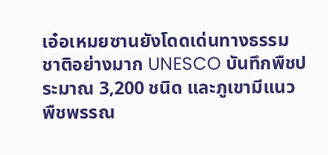เอ๋อเหมยซานยังโดดเด่นทางธรรมชาติอย่างมาก UNESCO บันทึกพืชประมาณ 3,200 ชนิด และภูเขามีแนวพืชพรรณ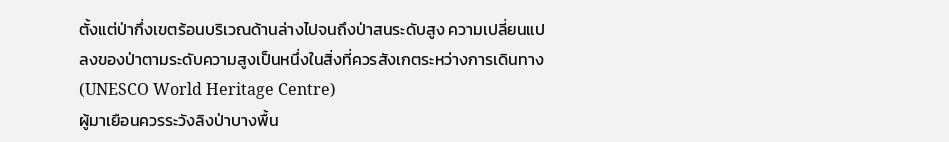ตั้งแต่ป่ากึ่งเขตร้อนบริเวณด้านล่างไปจนถึงป่าสนระดับสูง ความเปลี่ยนแปลงของป่าตามระดับความสูงเป็นหนึ่งในสิ่งที่ควรสังเกตระหว่างการเดินทาง (UNESCO World Heritage Centre)
ผู้มาเยือนควรระวังลิงป่าบางพื้น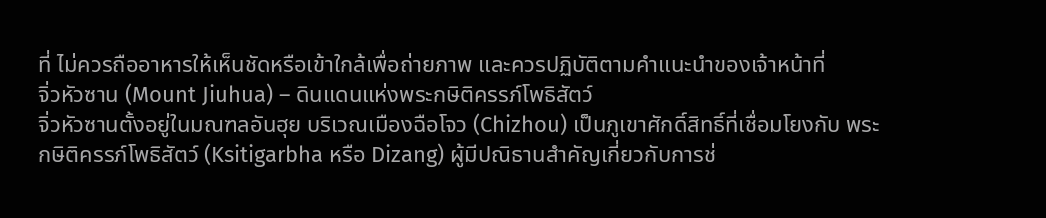ที่ ไม่ควรถืออาหารให้เห็นชัดหรือเข้าใกล้เพื่อถ่ายภาพ และควรปฏิบัติตามคำแนะนำของเจ้าหน้าที่
จิ่วหัวซาน (Mount Jiuhua) – ดินแดนแห่งพระกษิติครรภ์โพธิสัตว์
จิ่วหัวซานตั้งอยู่ในมณฑลอันฮุย บริเวณเมืองฉือโจว (Chizhou) เป็นภูเขาศักดิ์สิทธิ์ที่เชื่อมโยงกับ พระกษิติครรภ์โพธิสัตว์ (Ksitigarbha หรือ Dizang) ผู้มีปณิธานสำคัญเกี่ยวกับการช่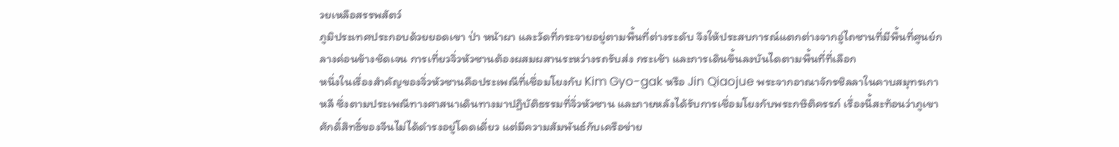วยเหลือสรรพสัตว์
ภูมิประเทศประกอบด้วยยอดเขา ป่า หน้าผา และวัดที่กระจายอยู่ตามพื้นที่ต่างระดับ จึงให้ประสบการณ์แตกต่างจากอู่ไถซานที่มีพื้นที่ศูนย์กลางค่อนข้างชัดเจน การเที่ยวจิ่วหัวซานต้องผสมผสานระหว่างรถรับส่ง กระเช้า และการเดินขึ้นลงบันไดตามพื้นที่ที่เลือก
หนึ่งในเรื่องสำคัญของจิ่วหัวซานคือประเพณีที่เชื่อมโยงกับ Kim Gyo-gak หรือ Jin Qiaojue พระจากอาณาจักรชิลลาในคาบสมุทรเกาหลี ซึ่งตามประเพณีทางศาสนาเดินทางมาปฏิบัติธรรมที่จิ่วหัวซาน และภายหลังได้รับการเชื่อมโยงกับพระกษิติครรภ์ เรื่องนี้สะท้อนว่าภูเขาศักดิ์สิทธิ์ของจีนไม่ได้ดำรงอยู่โดดเดี่ยว แต่มีความสัมพันธ์กับเครือข่าย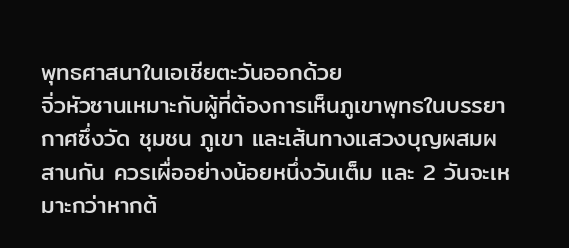พุทธศาสนาในเอเชียตะวันออกด้วย
จิ่วหัวซานเหมาะกับผู้ที่ต้องการเห็นภูเขาพุทธในบรรยากาศซึ่งวัด ชุมชน ภูเขา และเส้นทางแสวงบุญผสมผสานกัน ควรเผื่ออย่างน้อยหนึ่งวันเต็ม และ 2 วันจะเหมาะกว่าหากต้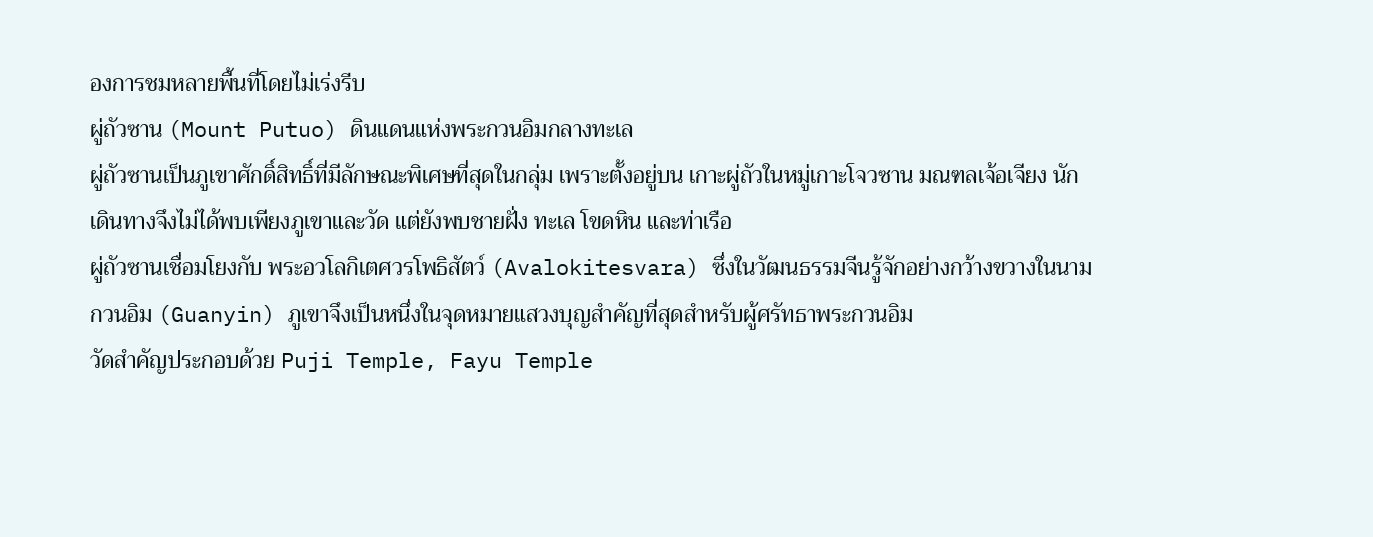องการชมหลายพื้นที่โดยไม่เร่งรีบ
ผู่ถัวซาน (Mount Putuo) ดินแดนแห่งพระกวนอิมกลางทะเล
ผู่ถัวซานเป็นภูเขาศักดิ์สิทธิ์ที่มีลักษณะพิเศษที่สุดในกลุ่ม เพราะตั้งอยู่บน เกาะผู่ถัวในหมู่เกาะโจวซาน มณฑลเจ้อเจียง นักเดินทางจึงไม่ได้พบเพียงภูเขาและวัด แต่ยังพบชายฝั่ง ทะเล โขดหิน และท่าเรือ
ผู่ถัวซานเชื่อมโยงกับ พระอวโลกิเตศวรโพธิสัตว์ (Avalokitesvara) ซึ่งในวัฒนธรรมจีนรู้จักอย่างกว้างขวางในนาม กวนอิม (Guanyin) ภูเขาจึงเป็นหนึ่งในจุดหมายแสวงบุญสำคัญที่สุดสำหรับผู้ศรัทธาพระกวนอิม
วัดสำคัญประกอบด้วย Puji Temple, Fayu Temple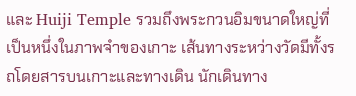และ Huiji Temple รวมถึงพระกวนอิมขนาดใหญ่ที่เป็นหนึ่งในภาพจำของเกาะ เส้นทางระหว่างวัดมีทั้งรถโดยสารบนเกาะและทางเดิน นักเดินทาง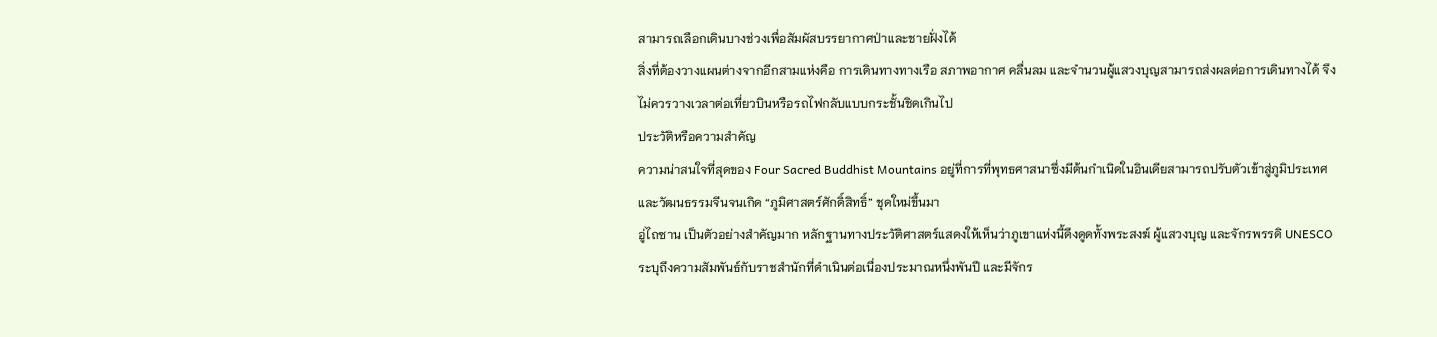สามารถเลือกเดินบางช่วงเพื่อสัมผัสบรรยากาศป่าและชายฝั่งได้
สิ่งที่ต้องวางแผนต่างจากอีกสามแห่งคือ การเดินทางทางเรือ สภาพอากาศ คลื่นลม และจำนวนผู้แสวงบุญสามารถส่งผลต่อการเดินทางได้ จึงไม่ควรวางเวลาต่อเที่ยวบินหรือรถไฟกลับแบบกระชั้นชิดเกินไป
ประวัติหรือความสำคัญ
ความน่าสนใจที่สุดของ Four Sacred Buddhist Mountains อยู่ที่การที่พุทธศาสนาซึ่งมีต้นกำเนิดในอินเดียสามารถปรับตัวเข้าสู่ภูมิประเทศและวัฒนธรรมจีนจนเกิด “ภูมิศาสตร์ศักดิ์สิทธิ์” ชุดใหม่ขึ้นมา
อู่ไถซาน เป็นตัวอย่างสำคัญมาก หลักฐานทางประวัติศาสตร์แสดงให้เห็นว่าภูเขาแห่งนี้ดึงดูดทั้งพระสงฆ์ ผู้แสวงบุญ และจักรพรรดิ UNESCO ระบุถึงความสัมพันธ์กับราชสำนักที่ดำเนินต่อเนื่องประมาณหนึ่งพันปี และมีจักร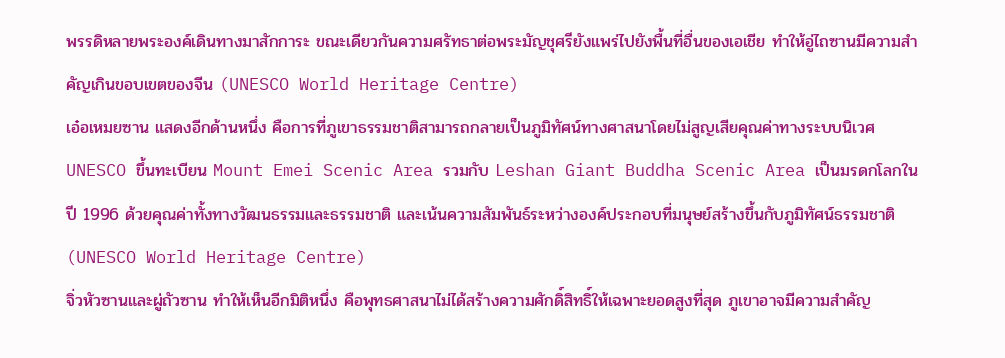พรรดิหลายพระองค์เดินทางมาสักการะ ขณะเดียวกันความศรัทธาต่อพระมัญชุศรียังแพร่ไปยังพื้นที่อื่นของเอเชีย ทำให้อู่ไถซานมีความสำคัญเกินขอบเขตของจีน (UNESCO World Heritage Centre)
เอ๋อเหมยซาน แสดงอีกด้านหนึ่ง คือการที่ภูเขาธรรมชาติสามารถกลายเป็นภูมิทัศน์ทางศาสนาโดยไม่สูญเสียคุณค่าทางระบบนิเวศ UNESCO ขึ้นทะเบียน Mount Emei Scenic Area รวมกับ Leshan Giant Buddha Scenic Area เป็นมรดกโลกในปี 1996 ด้วยคุณค่าทั้งทางวัฒนธรรมและธรรมชาติ และเน้นความสัมพันธ์ระหว่างองค์ประกอบที่มนุษย์สร้างขึ้นกับภูมิทัศน์ธรรมชาติ (UNESCO World Heritage Centre)
จิ่วหัวซานและผู่ถัวซาน ทำให้เห็นอีกมิติหนึ่ง คือพุทธศาสนาไม่ได้สร้างความศักดิ์สิทธิ์ให้เฉพาะยอดสูงที่สุด ภูเขาอาจมีความสำคัญ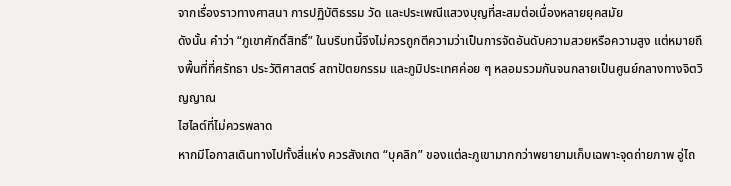จากเรื่องราวทางศาสนา การปฏิบัติธรรม วัด และประเพณีแสวงบุญที่สะสมต่อเนื่องหลายยุคสมัย
ดังนั้น คำว่า “ภูเขาศักดิ์สิทธิ์” ในบริบทนี้จึงไม่ควรถูกตีความว่าเป็นการจัดอันดับความสวยหรือความสูง แต่หมายถึงพื้นที่ที่ศรัทธา ประวัติศาสตร์ สถาปัตยกรรม และภูมิประเทศค่อย ๆ หลอมรวมกันจนกลายเป็นศูนย์กลางทางจิตวิญญาณ
ไฮไลต์ที่ไม่ควรพลาด
หากมีโอกาสเดินทางไปทั้งสี่แห่ง ควรสังเกต “บุคลิก” ของแต่ละภูเขามากกว่าพยายามเก็บเฉพาะจุดถ่ายภาพ อู่ไถ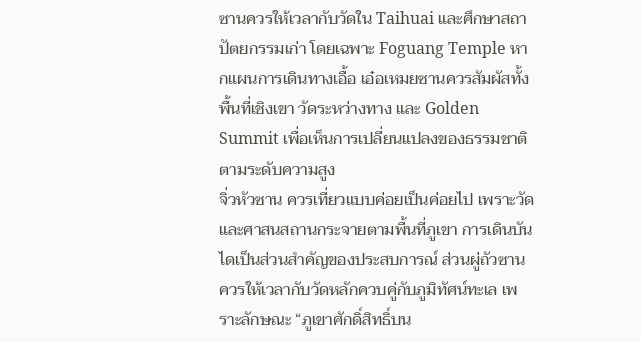ซานควรให้เวลากับวัดใน Taihuai และศึกษาสถาปัตยกรรมเก่า โดยเฉพาะ Foguang Temple หากแผนการเดินทางเอื้อ เอ๋อเหมยซานควรสัมผัสทั้งพื้นที่เชิงเขา วัดระหว่างทาง และ Golden Summit เพื่อเห็นการเปลี่ยนแปลงของธรรมชาติตามระดับความสูง
จิ่วหัวซาน ควรเที่ยวแบบค่อยเป็นค่อยไป เพราะวัดและศาสนสถานกระจายตามพื้นที่ภูเขา การเดินบันไดเป็นส่วนสำคัญของประสบการณ์ ส่วนผู่ถัวซานควรให้เวลากับวัดหลักควบคู่กับภูมิทัศน์ทะเล เพราะลักษณะ “ภูเขาศักดิ์สิทธิ์บน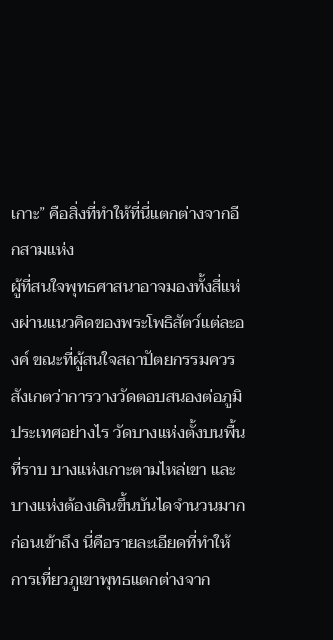เกาะ” คือสิ่งที่ทำให้ที่นี่แตกต่างจากอีกสามแห่ง
ผู้ที่สนใจพุทธศาสนาอาจมองทั้งสี่แห่งผ่านแนวคิดของพระโพธิสัตว์แต่ละองค์ ขณะที่ผู้สนใจสถาปัตยกรรมควรสังเกตว่าการวางวัดตอบสนองต่อภูมิประเทศอย่างไร วัดบางแห่งตั้งบนพื้นที่ราบ บางแห่งเกาะตามไหล่เขา และบางแห่งต้องเดินขึ้นบันไดจำนวนมากก่อนเข้าถึง นี่คือรายละเอียดที่ทำให้การเที่ยวภูเขาพุทธแตกต่างจาก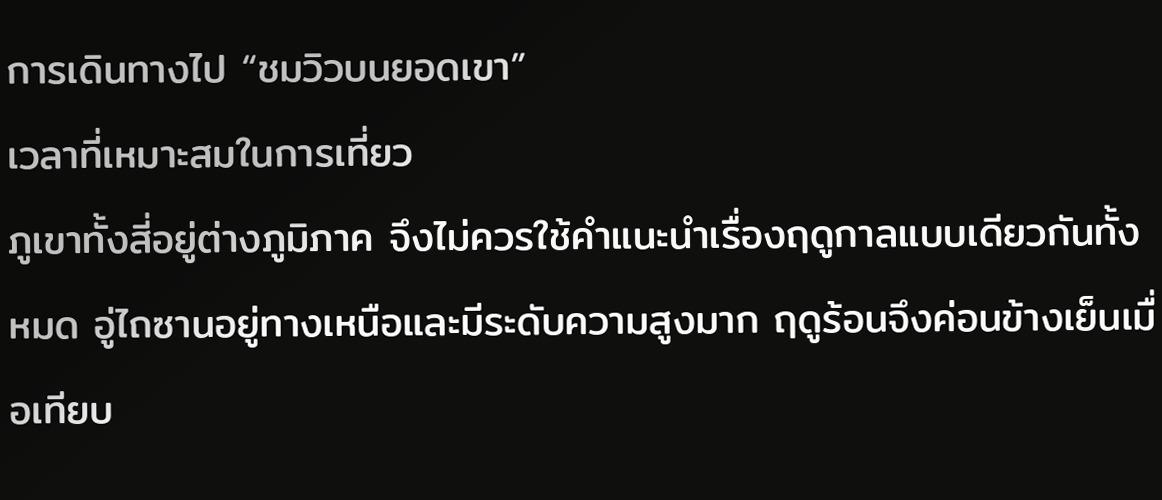การเดินทางไป “ชมวิวบนยอดเขา”
เวลาที่เหมาะสมในการเที่ยว
ภูเขาทั้งสี่อยู่ต่างภูมิภาค จึงไม่ควรใช้คำแนะนำเรื่องฤดูกาลแบบเดียวกันทั้งหมด อู่ไถซานอยู่ทางเหนือและมีระดับความสูงมาก ฤดูร้อนจึงค่อนข้างเย็นเมื่อเทียบ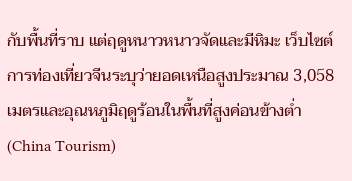กับพื้นที่ราบ แต่ฤดูหนาวหนาวจัดและมีหิมะ เว็บไซต์การท่องเที่ยวจีนระบุว่ายอดเหนือสูงประมาณ 3,058 เมตรและอุณหภูมิฤดูร้อนในพื้นที่สูงค่อนข้างต่ำ (China Tourism)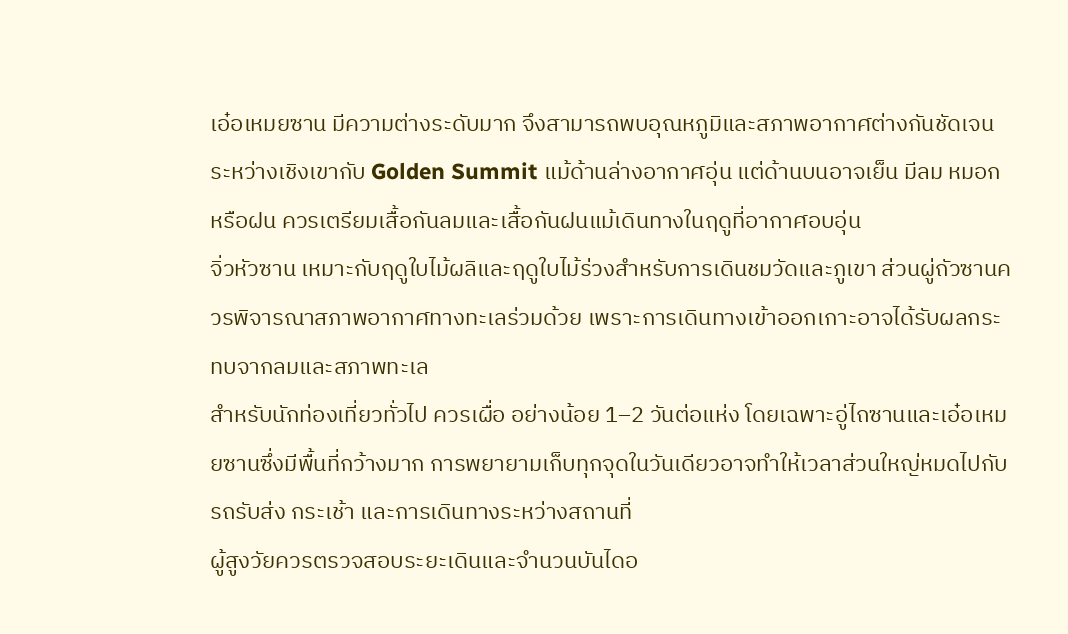เอ๋อเหมยซาน มีความต่างระดับมาก จึงสามารถพบอุณหภูมิและสภาพอากาศต่างกันชัดเจนระหว่างเชิงเขากับ Golden Summit แม้ด้านล่างอากาศอุ่น แต่ด้านบนอาจเย็น มีลม หมอก หรือฝน ควรเตรียมเสื้อกันลมและเสื้อกันฝนแม้เดินทางในฤดูที่อากาศอบอุ่น
จิ่วหัวซาน เหมาะกับฤดูใบไม้ผลิและฤดูใบไม้ร่วงสำหรับการเดินชมวัดและภูเขา ส่วนผู่ถัวซานควรพิจารณาสภาพอากาศทางทะเลร่วมด้วย เพราะการเดินทางเข้าออกเกาะอาจได้รับผลกระทบจากลมและสภาพทะเล
สำหรับนักท่องเที่ยวทั่วไป ควรเผื่อ อย่างน้อย 1–2 วันต่อแห่ง โดยเฉพาะอู่ไถซานและเอ๋อเหมยซานซึ่งมีพื้นที่กว้างมาก การพยายามเก็บทุกจุดในวันเดียวอาจทำให้เวลาส่วนใหญ่หมดไปกับรถรับส่ง กระเช้า และการเดินทางระหว่างสถานที่
ผู้สูงวัยควรตรวจสอบระยะเดินและจำนวนบันไดอ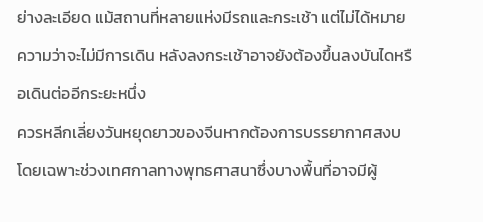ย่างละเอียด แม้สถานที่หลายแห่งมีรถและกระเช้า แต่ไม่ได้หมายความว่าจะไม่มีการเดิน หลังลงกระเช้าอาจยังต้องขึ้นลงบันไดหรือเดินต่ออีกระยะหนึ่ง
ควรหลีกเลี่ยงวันหยุดยาวของจีนหากต้องการบรรยากาศสงบ โดยเฉพาะช่วงเทศกาลทางพุทธศาสนาซึ่งบางพื้นที่อาจมีผู้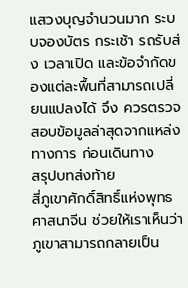แสวงบุญจำนวนมาก ระบบจองบัตร กระเช้า รถรับส่ง เวลาเปิด และข้อจำกัดของแต่ละพื้นที่สามารถเปลี่ยนแปลงได้ จึง ควรตรวจสอบข้อมูลล่าสุดจากแหล่งทางการ ก่อนเดินทาง
สรุปบทส่งท้าย
สี่ภูเขาศักดิ์สิทธิ์แห่งพุทธศาสนาจีน ช่วยให้เราเห็นว่าภูเขาสามารถกลายเป็น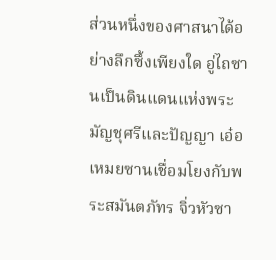ส่วนหนึ่งของศาสนาได้อย่างลึกซึ้งเพียงใด อู่ไถซานเป็นดินแดนแห่งพระมัญชุศรีและปัญญา เอ๋อเหมยซานเชื่อมโยงกับพระสมันตภัทร จิ่วหัวซา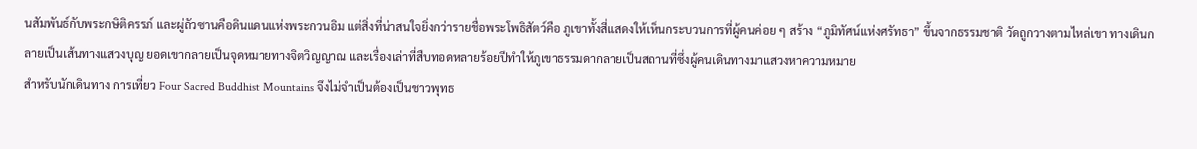นสัมพันธ์กับพระกษิติครรภ์ และผู่ถัวซานคือดินแดนแห่งพระกวนอิม แต่สิ่งที่น่าสนใจยิ่งกว่ารายชื่อพระโพธิสัตว์คือ ภูเขาทั้งสี่แสดงให้เห็นกระบวนการที่ผู้คนค่อย ๆ สร้าง “ภูมิทัศน์แห่งศรัทธา” ขึ้นจากธรรมชาติ วัดถูกวางตามไหล่เขา ทางเดินกลายเป็นเส้นทางแสวงบุญ ยอดเขากลายเป็นจุดหมายทางจิตวิญญาณ และเรื่องเล่าที่สืบทอดหลายร้อยปีทำให้ภูเขาธรรมดากลายเป็นสถานที่ซึ่งผู้คนเดินทางมาแสวงหาความหมาย
สำหรับนักเดินทาง การเที่ยว Four Sacred Buddhist Mountains จึงไม่จำเป็นต้องเป็นชาวพุทธ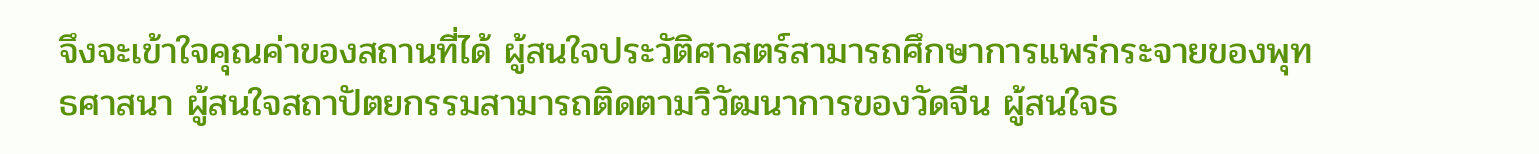จึงจะเข้าใจคุณค่าของสถานที่ได้ ผู้สนใจประวัติศาสตร์สามารถศึกษาการแพร่กระจายของพุทธศาสนา ผู้สนใจสถาปัตยกรรมสามารถติดตามวิวัฒนาการของวัดจีน ผู้สนใจธ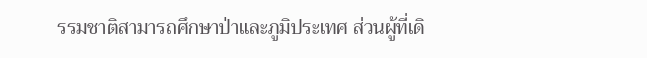รรมชาติสามารถศึกษาป่าและภูมิประเทศ ส่วนผู้ที่เดิ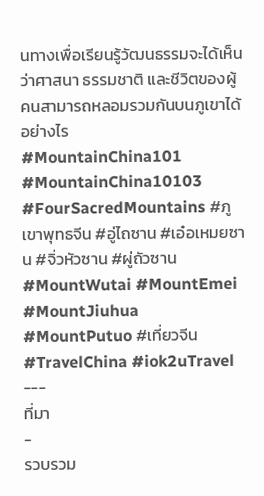นทางเพื่อเรียนรู้วัฒนธรรมจะได้เห็นว่าศาสนา ธรรมชาติ และชีวิตของผู้คนสามารถหลอมรวมกันบนภูเขาได้อย่างไร
#MountainChina101 #MountainChina10103 #FourSacredMountains #ภูเขาพุทธจีน #อู่ไถซาน #เอ๋อเหมยซาน #จิ่วหัวซาน #ผู่ถัวซาน #MountWutai #MountEmei #MountJiuhua #MountPutuo #เที่ยวจีน #TravelChina #iok2uTravel
---
ที่มา
-
รวบรวม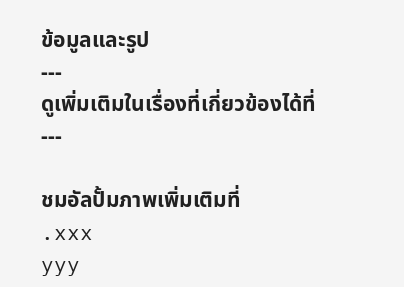ข้อมูลและรูป
---
ดูเพิ่มเติมในเรื่องที่เกี่ยวข้องได้ที่
---

ชมอัลปั้มภาพเพิ่มเติมที่
.xxx
yyy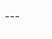---